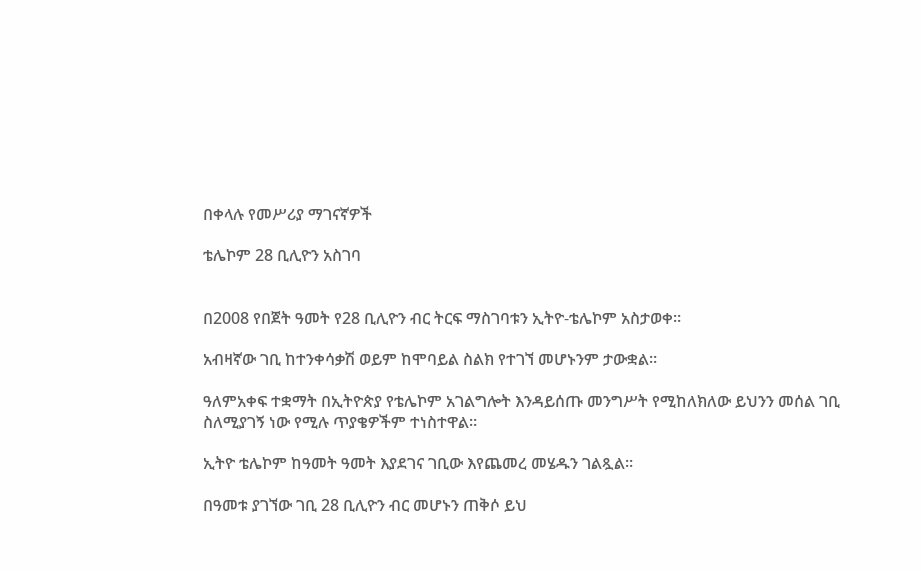በቀላሉ የመሥሪያ ማገናኛዎች

ቴሌኮም 28 ቢሊዮን አስገባ


በ2008 የበጀት ዓመት የ28 ቢሊዮን ብር ትርፍ ማስገባቱን ኢትዮ-ቴሌኮም አስታወቀ።

አብዛኛው ገቢ ከተንቀሳቃሽ ወይም ከሞባይል ስልክ የተገኘ መሆኑንም ታውቋል።

ዓለምአቀፍ ተቋማት በኢትዮጵያ የቴሌኮም አገልግሎት እንዳይሰጡ መንግሥት የሚከለክለው ይህንን መሰል ገቢ ስለሚያገኝ ነው የሚሉ ጥያቄዎችም ተነስተዋል።

ኢትዮ ቴሌኮም ከዓመት ዓመት እያደገና ገቢው እየጨመረ መሄዱን ገልጿል።

በዓመቱ ያገኘው ገቢ 28 ቢሊዮን ብር መሆኑን ጠቅሶ ይህ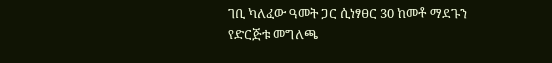ገቢ ካለፈው ዓመት ጋር ሲነፃፀር 30 ከመቶ ማደጉን የድርጅቱ መግለጫ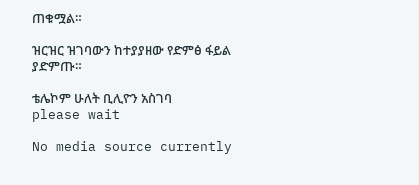ጠቁሟል።

ዝርዝር ዝገባውን ከተያያዘው የድምፅ ፋይል ያድምጡ።

ቴሌኮም ሁለት ቢሊዮን አስገባ
please wait

No media source currently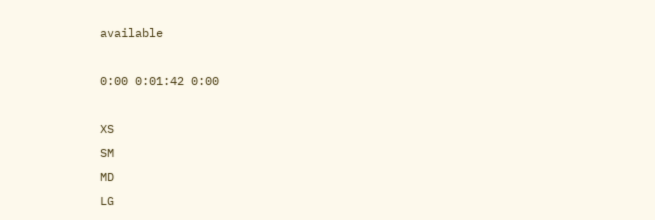available

0:00 0:01:42 0:00

XS
SM
MD
LG